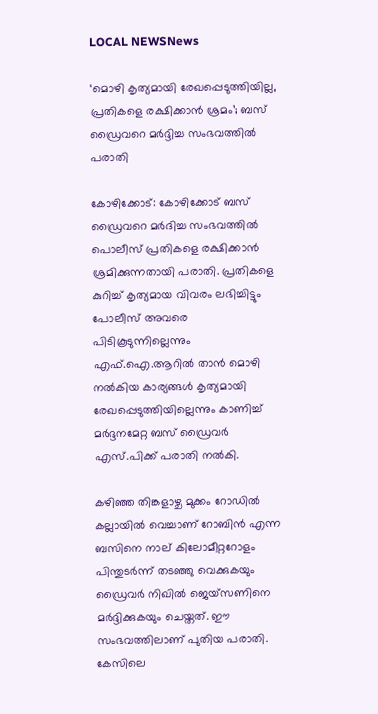LOCAL NEWSNews

‘മൊഴി കൃത്യമായി രേഖപ്പെടുത്തിയില്ല, പ്രതികളെ രക്ഷിക്കാന്‍ ശ്രമം’; ബസ് ഡ്രൈവറെ മര്‍ദ്ദിച്ച സംഭവത്തില്‍ പരാതി

കോഴിക്കോട്: കോഴിക്കോട് ബസ് ഡ്രൈവറെ മർദിച്ച സംഭവത്തില്‍ പൊലീസ് പ്രതികളെ രക്ഷിക്കാൻ ശ്രമിക്കുന്നതായി പരാതി. പ്രതികളെ കുറിച്ച്‌ കൃത്യമായ വിവരം ലഭിച്ചിട്ടും പോലീസ് അവരെ പിടികൂടുന്നില്ലെന്നും എഫ്.ഐ.ആറില്‍ താന്‍ മൊഴി നല്‍കിയ കാര്യങ്ങള്‍ കൃത്യമായി രേഖപ്പെടുത്തിയില്ലെന്നും കാണിച്ച്‌ മര്‍ദ്ദനമേറ്റ ബസ് ഡ്രൈവര്‍ എസ്.പിക്ക് പരാതി നല്‍കി.

കഴിഞ്ഞ തിങ്കളാഴ്ച മുക്കം റോഡില്‍ കല്ലായില്‍ വെച്ചാണ് റോബിന്‍ എന്ന ബസിനെ നാല് കിലോമീറ്ററോളം പിന്തുടര്‍ന്ന് തടഞ്ഞു വെക്കുകയും ഡ്രൈവര്‍ നിഖില്‍ ജെയ്‌സണിനെ മര്‍ദ്ദിക്കുകയും ചെയ്തത്. ഈ സംഭവത്തിലാണ് പുതിയ പരാതി. കേസിലെ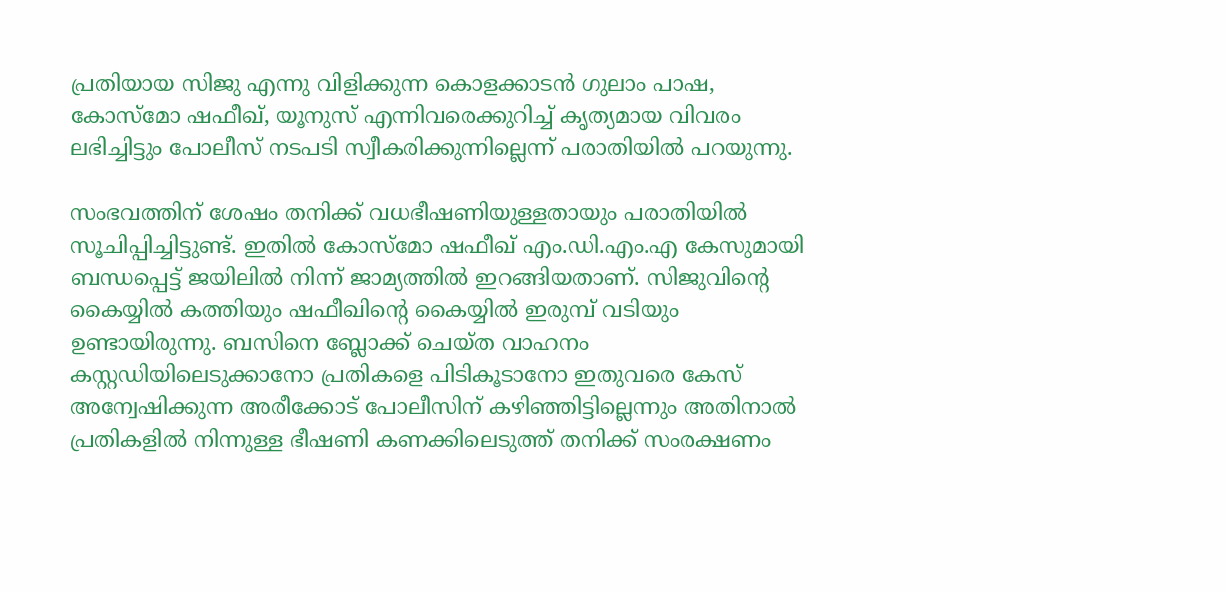പ്രതിയായ സിജു എന്നു വിളിക്കുന്ന കൊളക്കാടന്‍ ഗുലാം പാഷ, കോസ്‌മോ ഷഫീഖ്, യൂനുസ് എന്നിവരെക്കുറിച്ച്‌ കൃത്യമായ വിവരം ലഭിച്ചിട്ടും പോലീസ് നടപടി സ്വീകരിക്കുന്നില്ലെന്ന് പരാതിയില്‍ പറയുന്നു.

സംഭവത്തിന് ശേഷം തനിക്ക് വധഭീഷണിയുള്ളതായും പരാതിയില്‍ സൂചിപ്പിച്ചിട്ടുണ്ട്. ഇതില്‍ കോസ്‌മോ ഷഫീഖ് എം.ഡി.എം.എ കേസുമായി ബന്ധപ്പെട്ട് ജയിലില്‍ നിന്ന് ജാമ്യത്തില്‍ ഇറങ്ങിയതാണ്. സിജുവിന്റെ കൈയ്യില്‍ കത്തിയും ഷഫീഖിന്റെ കൈയ്യില്‍ ഇരുമ്പ് വടിയും ഉണ്ടായിരുന്നു. ബസിനെ ബ്ലോക്ക് ചെയ്ത വാഹനം കസ്റ്റഡിയിലെടുക്കാനോ പ്രതികളെ പിടികൂടാനോ ഇതുവരെ കേസ് അന്വേഷിക്കുന്ന അരീക്കോട് പോലീസിന് കഴിഞ്ഞിട്ടില്ലെന്നും അതിനാല്‍ പ്രതികളില്‍ നിന്നുള്ള ഭീഷണി കണക്കിലെടുത്ത് തനിക്ക് സംരക്ഷണം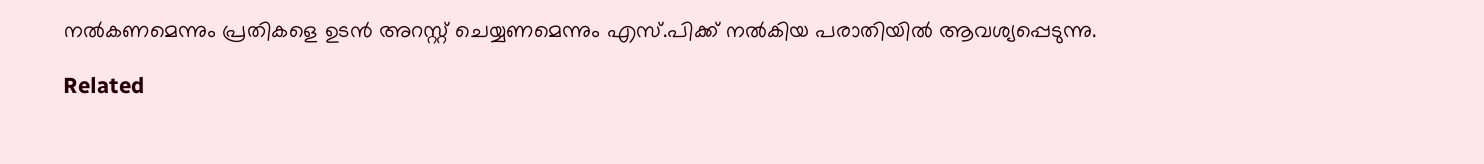നല്‍കണമെന്നും പ്രതികളെ ഉടന്‍ അറസ്റ്റ് ചെയ്യണമെന്നും എസ്.പിക്ക് നല്‍കിയ പരാതിയില്‍ ആവശ്യപ്പെടുന്നു.

Related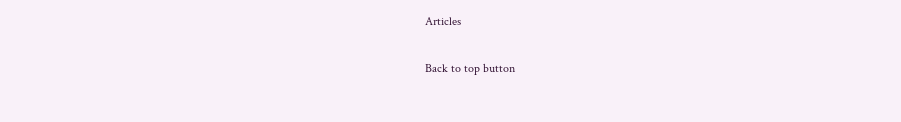Articles

Back to top button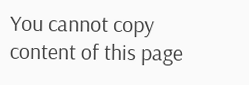You cannot copy content of this page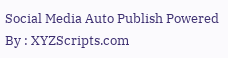Social Media Auto Publish Powered By : XYZScripts.com